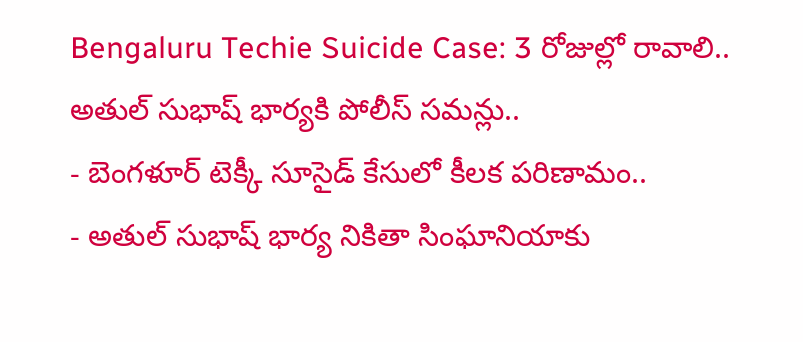Bengaluru Techie Suicide Case: 3 రోజుల్లో రావాలి.. అతుల్ సుభాష్ భార్యకి పోలీస్ సమన్లు..
- బెంగళూర్ టెక్కీ సూసైడ్ కేసులో కీలక పరిణామం..
- అతుల్ సుభాష్ భార్య నికితా సింఘానియాకు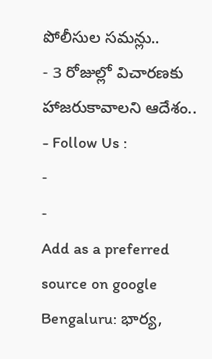పోలీసుల సమన్లు..
- 3 రోజుల్లో విచారణకు హాజరుకావాలని ఆదేశం..
- Follow Us :
-
-
Add as a preferred
source on google
Bengaluru: భార్య,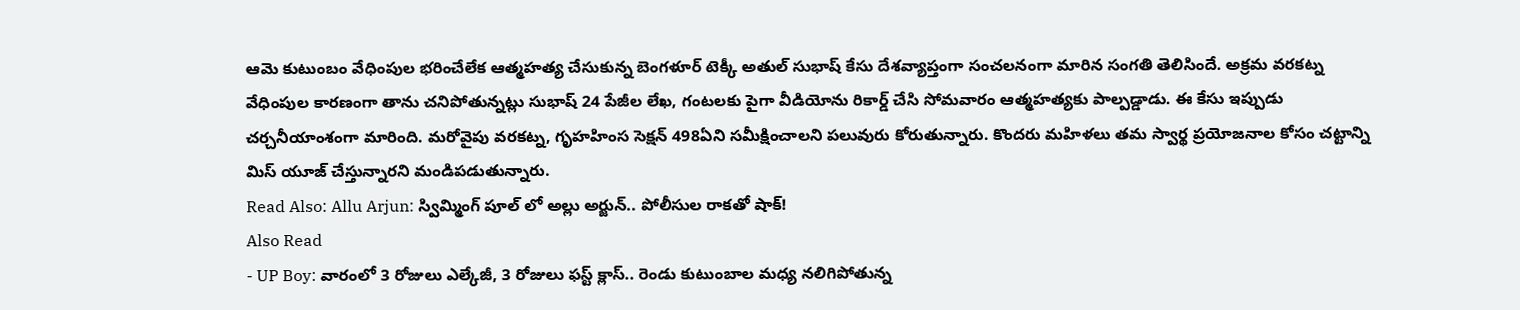ఆమె కుటుంబం వేధింపుల భరించేలేక ఆత్మహత్య చేసుకున్న బెంగళూర్ టెక్కీ అతుల్ సుభాష్ కేసు దేశవ్యాప్తంగా సంచలనంగా మారిన సంగతి తెలిసిందే. అక్రమ వరకట్న వేధింపుల కారణంగా తాను చనిపోతున్నట్లు సుభాష్ 24 పేజీల లేఖ, గంటలకు పైగా వీడియోను రికార్డ్ చేసి సోమవారం ఆత్మహత్యకు పాల్పడ్డాడు. ఈ కేసు ఇప్పుడు చర్చనీయాంశంగా మారింది. మరోవైపు వరకట్న, గృహహింస సెక్షన్ 498ఏని సమీక్షించాలని పలువురు కోరుతున్నారు. కొందరు మహిళలు తమ స్వార్థ ప్రయోజనాల కోసం చట్టాన్ని మిస్ యూజ్ చేస్తున్నారని మండిపడుతున్నారు.
Read Also: Allu Arjun: స్విమ్మింగ్ పూల్ లో అల్లు అర్జున్.. పోలీసుల రాకతో షాక్!
Also Read
- UP Boy: వారంలో 3 రోజులు ఎల్కేజీ, 3 రోజులు ఫస్ట్ క్లాస్.. రెండు కుటుంబాల మధ్య నలిగిపోతున్న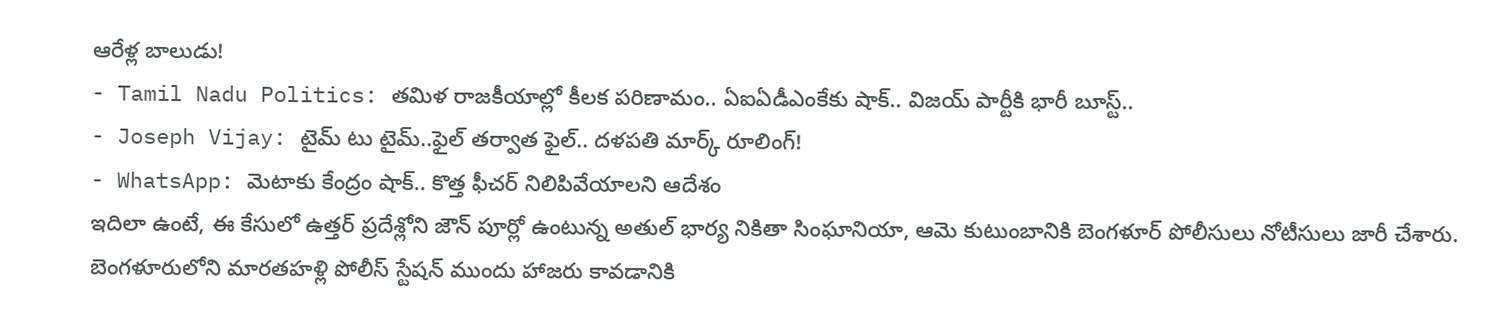ఆరేళ్ల బాలుడు!
- Tamil Nadu Politics: తమిళ రాజకీయాల్లో కీలక పరిణామం.. ఏఐఏడీఎంకేకు షాక్.. విజయ్ పార్టీకి భారీ బూస్ట్..
- Joseph Vijay: టైమ్ టు టైమ్..ఫైల్ తర్వాత ఫైల్.. దళపతి మార్క్ రూలింగ్!
- WhatsApp: మెటాకు కేంద్రం షాక్.. కొత్త ఫీచర్ నిలిపివేయాలని ఆదేశం
ఇదిలా ఉంటే, ఈ కేసులో ఉత్తర్ ప్రదేశ్లోని జౌన్ పూర్లో ఉంటున్న అతుల్ భార్య నికితా సింఘానియా, ఆమె కుటుంబానికి బెంగళూర్ పోలీసులు నోటీసులు జారీ చేశారు. బెంగళూరులోని మారతహళ్లి పోలీస్ స్టేషన్ ముందు హాజరు కావడానికి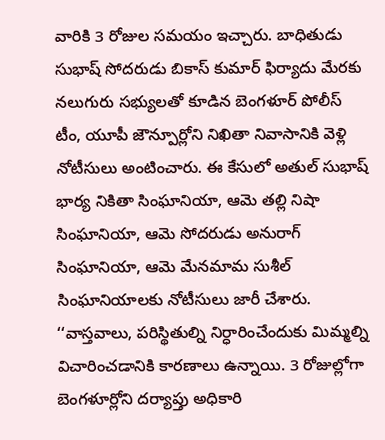వారికి 3 రోజుల సమయం ఇచ్చారు. బాధితుడు సుభాష్ సోదరుడు బికాస్ కుమార్ ఫిర్యాదు మేరకు నలుగురు సభ్యులతో కూడిన బెంగళూర్ పోలీస్ టీం, యూపీ జౌన్పూర్లోని నిఖితా నివాసానికి వెళ్లి నోటీసులు అంటించారు. ఈ కేసులో అతుల్ సుభాష్ భార్య నికితా సింఘానియా, ఆమె తల్లి నిషా సింఘానియా, ఆమె సోదరుడు అనురాగ్ సింఘానియా, ఆమె మేనమామ సుశీల్ సింఘానియాలకు నోటీసులు జారీ చేశారు. ‘‘వాస్తవాలు, పరిస్థితుల్ని నిర్ధారించేందుకు మిమ్మల్ని విచారించడానికి కారణాలు ఉన్నాయి. 3 రోజుల్లోగా బెంగళూర్లోని దర్యాప్తు అధికారి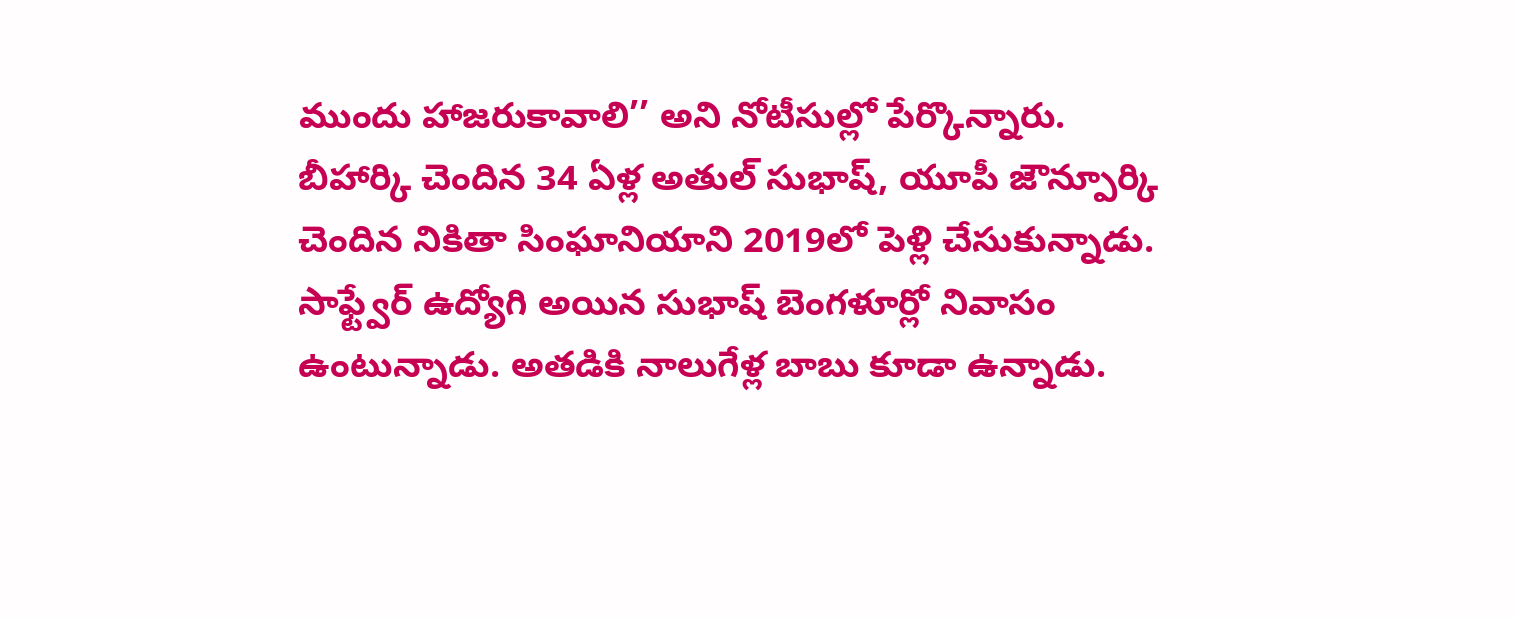ముందు హాజరుకావాలి’’ అని నోటీసుల్లో పేర్కొన్నారు.
బీహార్కి చెందిన 34 ఏళ్ల అతుల్ సుభాష్, యూపీ జౌన్పూర్కి చెందిన నికితా సింఘానియాని 2019లో పెళ్లి చేసుకున్నాడు. సాఫ్ట్వేర్ ఉద్యోగి అయిన సుభాష్ బెంగళూర్లో నివాసం ఉంటున్నాడు. అతడికి నాలుగేళ్ల బాబు కూడా ఉన్నాడు.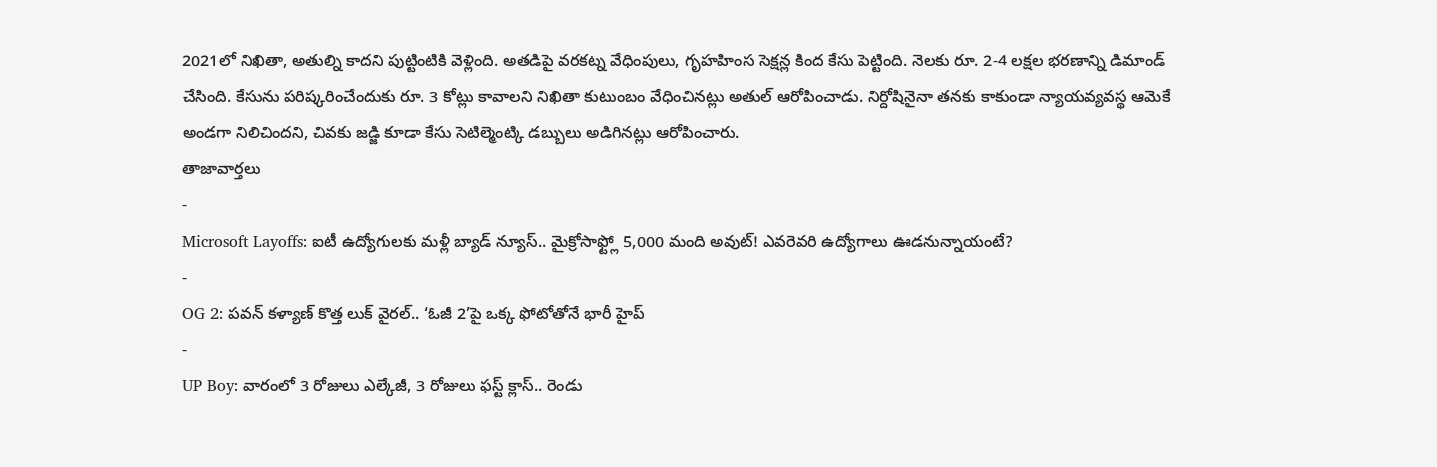2021లో నిఖితా, అతుల్ని కాదని పుట్టింటికి వెళ్లింది. అతడిపై వరకట్న వేధింపులు, గృహహింస సెక్షన్ల కింద కేసు పెట్టింది. నెలకు రూ. 2-4 లక్షల భరణాన్ని డిమాండ్ చేసింది. కేసును పరిష్కరించేందుకు రూ. 3 కోట్లు కావాలని నిఖితా కుటుంబం వేధించినట్లు అతుల్ ఆరోపించాడు. నిర్దోషినైనా తనకు కాకుండా న్యాయవ్యవస్థ ఆమెకే అండగా నిలిచిందని, చివకు జడ్జి కూడా కేసు సెటిల్మెంట్కి డబ్బులు అడిగినట్లు ఆరోపించారు.
తాజావార్తలు
-
Microsoft Layoffs: ఐటీ ఉద్యోగులకు మళ్లీ బ్యాడ్ న్యూస్.. మైక్రోసాఫ్ట్లో 5,000 మంది అవుట్! ఎవరెవరి ఉద్యోగాలు ఊడనున్నాయంటే?
-
OG 2: పవన్ కళ్యాణ్ కొత్త లుక్ వైరల్.. ‘ఓజీ 2’పై ఒక్క ఫోటోతోనే భారీ హైప్
-
UP Boy: వారంలో 3 రోజులు ఎల్కేజీ, 3 రోజులు ఫస్ట్ క్లాస్.. రెండు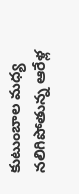కుటుంబాల మధ్య నలిగిపోతున్న ఆరేళ్ల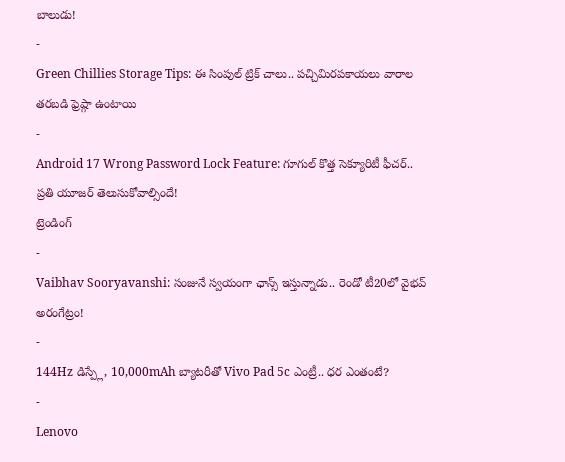బాలుడు!
-
Green Chillies Storage Tips: ఈ సింపుల్ ట్రిక్ చాలు.. పచ్చిమిరపకాయలు వారాల తరబడి ఫ్రెష్గా ఉంటాయి
-
Android 17 Wrong Password Lock Feature: గూగుల్ కొత్త సెక్యూరిటీ ఫీచర్.. ప్రతి యూజర్ తెలుసుకోవాల్సిందే!
ట్రెండింగ్
-
Vaibhav Sooryavanshi: సంజునే స్వయంగా ఛాన్స్ ఇస్తున్నాడు.. రెండో టీ20లో వైభవ్ అరంగేట్రం!
-
144Hz డిస్ప్లే, 10,000mAh బ్యాటరీతో Vivo Pad 5c ఎంట్రీ.. ధర ఎంతంటే?
-
Lenovo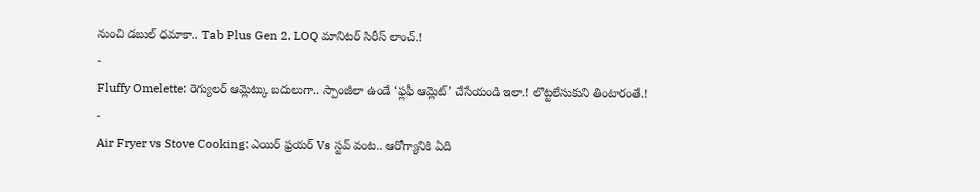నుంచి డబుల్ ధమాకా.. Tab Plus Gen 2, LOQ మానిటర్ సిరీస్ లాంచ్.!
-
Fluffy Omelette: రెగ్యులర్ ఆమ్లెట్కు బదులుగా.. స్పాంజీలా ఉండే ‘ఫ్లఫీ ఆమ్లెట్’ చేసేయండి ఇలా.! లొట్టలేసుకుని తింటారంతే.!
-
Air Fryer vs Stove Cooking: ఎయిర్ ఫ్రయర్ Vs స్టవ్ వంట.. ఆరోగ్యానికి ఏది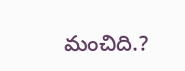మంచిది.?